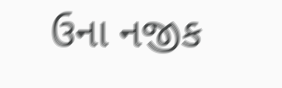ઉના નજીક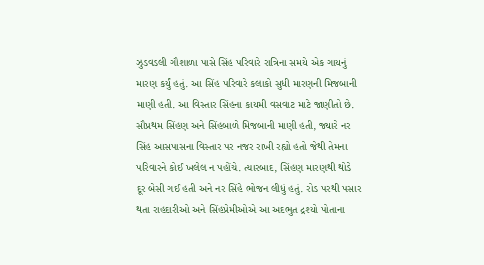ઝુડવડલી ગૌશાળા પાસે સિંહ પરિવારે રાત્રિના સમયે એક ગાયનું મારણ કર્યું હતું. આ સિંહ પરિવારે કલાકો સુધી મારણની મિજબાની માણી હતી. આ વિસ્તાર સિંહના કાયમી વસવાટ માટે જાણીતો છે. સૌપ્રથમ સિંહણ અને સિંહબાળે મિજબાની માણી હતી, જ્યારે નર સિંહ આસપાસના વિસ્તાર પર નજર રાખી રહ્યો હતો જેથી તેમના પરિવારને કોઈ ખલેલ ન પહોંચે. ત્યારબાદ, સિંહણ મારણથી થોડે દૂર બેસી ગઈ હતી અને નર સિંહે ભોજન લીધું હતું. રોડ પરથી પસાર થતા રાહદારીઓ અને સિંહપ્રેમીઓએ આ અદભુત દ્રશ્યો પોતાના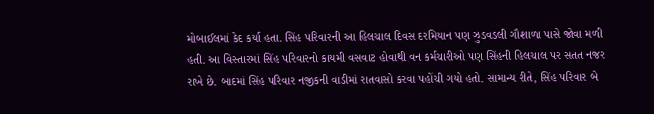મોબાઈલમાં કેદ કર્યા હતા. સિંહ પરિવારની આ હિલચાલ દિવસ દરમિયાન પણ ઝુડવડલી ગૌશાળા પાસે જોવા મળી હતી. આ વિસ્તારમાં સિંહ પરિવારનો કાયમી વસવાટ હોવાથી વન કર્મચારીઓ પણ સિંહની હિલચાલ પર સતત નજર રાખે છે. બાદમાં સિંહ પરિવાર નજીકની વાડીમાં રાતવાસો કરવા પહોંચી ગયો હતો. સામાન્ય રીતે, સિંહ પરિવાર બે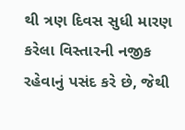થી ત્રણ દિવસ સુધી મારણ કરેલા વિસ્તારની નજીક રહેવાનું પસંદ કરે છે, જેથી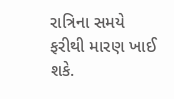રાત્રિના સમયે ફરીથી મારણ ખાઈ શકે.